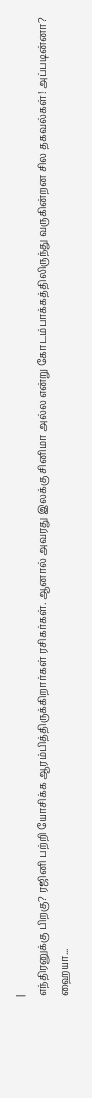|
எந்திரனுக்கு பிறகு? ரஜினி பற்றி யோசிக்க ஆரம்பித்திருக்கிறார்கள் ரசிகர்கள். ஆனால் அவரது இலக்கு சினிமா அல்ல என்று கோடம்பாக்கத்திலிருந்து வருகின்றன சில தகவல்கள்! அப்படின்னா? ஹையா...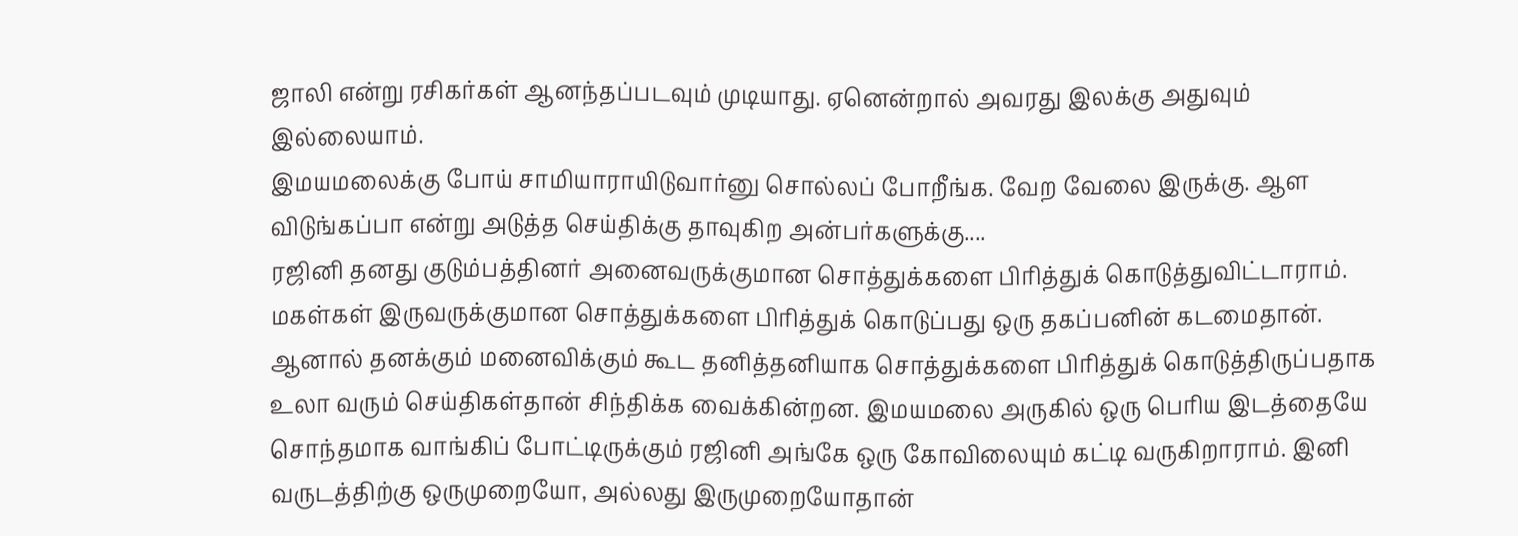ஜாலி என்று ரசிகர்கள் ஆனந்தப்படவும் முடியாது. ஏனென்றால் அவரது இலக்கு அதுவும் இல்லையாம்.
இமயமலைக்கு போய் சாமியாராயிடுவார்னு சொல்லப் போறீங்க. வேற வேலை இருக்கு. ஆள விடுங்கப்பா என்று அடுத்த செய்திக்கு தாவுகிற அன்பர்களுக்கு....
ரஜினி தனது குடும்பத்தினர் அனைவருக்குமான சொத்துக்களை பிரித்துக் கொடுத்துவிட்டாராம். மகள்கள் இருவருக்குமான சொத்துக்களை பிரித்துக் கொடுப்பது ஒரு தகப்பனின் கடமைதான். ஆனால் தனக்கும் மனைவிக்கும் கூட தனித்தனியாக சொத்துக்களை பிரித்துக் கொடுத்திருப்பதாக உலா வரும் செய்திகள்தான் சிந்திக்க வைக்கின்றன. இமயமலை அருகில் ஒரு பெரிய இடத்தையே சொந்தமாக வாங்கிப் போட்டிருக்கும் ரஜினி அங்கே ஒரு கோவிலையும் கட்டி வருகிறாராம். இனி வருடத்திற்கு ஒருமுறையோ, அல்லது இருமுறையோதான்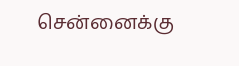சென்னைக்கு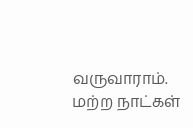வருவாராம். மற்ற நாட்கள்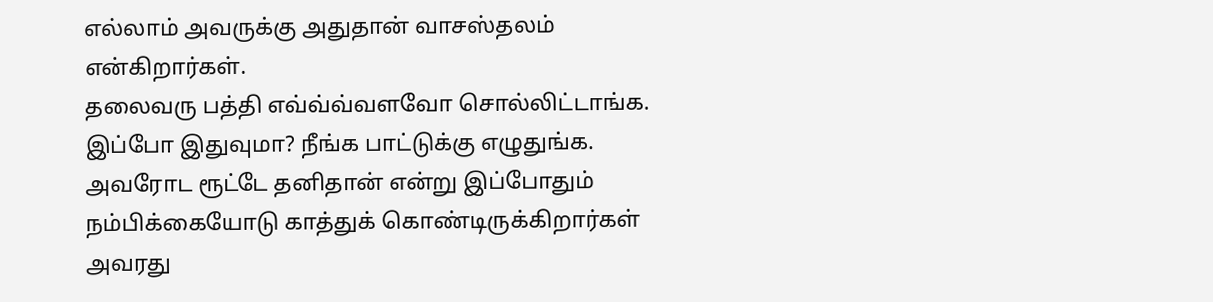எல்லாம் அவருக்கு அதுதான் வாசஸ்தலம் என்கிறார்கள்.
தலைவரு பத்தி எவ்வ்வ்வளவோ சொல்லிட்டாங்க. இப்போ இதுவுமா? நீங்க பாட்டுக்கு எழுதுங்க. அவரோட ரூட்டே தனிதான் என்று இப்போதும் நம்பிக்கையோடு காத்துக் கொண்டிருக்கிறார்கள் அவரது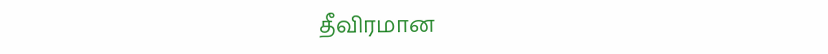தீவிரமான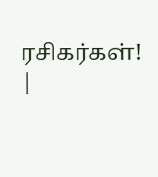ரசிகர்கள்! |